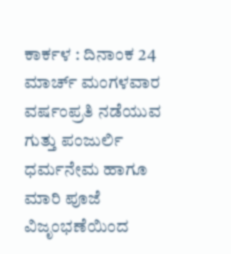ಕಾರ್ಕಳ : ದಿನಾಂಕ 24 ಮಾರ್ಚ್ ಮಂಗಳವಾರ ವರ್ಷಂಪ್ರತಿ ನಡೆಯುವ ಗುತ್ತು ಪಂಜುರ್ಲಿ ಧರ್ಮನೇಮ ಹಾಗೂ ಮಾರಿ ಪೂಜೆ ವಿಜೃಂಭಣೆಯಿಂದ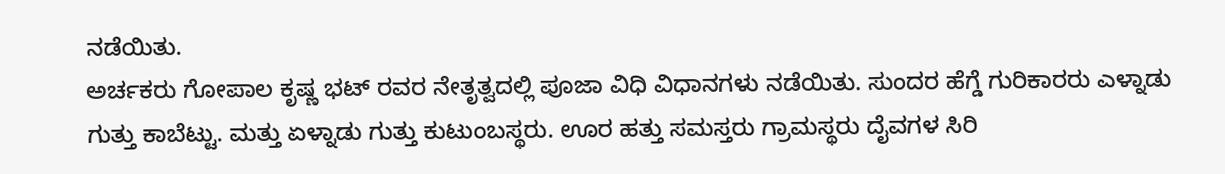ನಡೆಯಿತು.
ಅರ್ಚಕರು ಗೋಪಾಲ ಕೃಷ್ಣ ಭಟ್ ರವರ ನೇತೃತ್ವದಲ್ಲಿ ಪೂಜಾ ವಿಧಿ ವಿಧಾನಗಳು ನಡೆಯಿತು. ಸುಂದರ ಹೆಗ್ಡೆ ಗುರಿಕಾರರು ಎಳ್ನಾಡು ಗುತ್ತು ಕಾಬೆಟ್ಟು. ಮತ್ತು ಏಳ್ನಾಡು ಗುತ್ತು ಕುಟುಂಬಸ್ಥರು. ಊರ ಹತ್ತು ಸಮಸ್ತರು ಗ್ರಾಮಸ್ಥರು ದೈವಗಳ ಸಿರಿ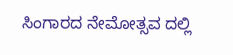ಸಿಂಗಾರದ ನೇಮೋತ್ಸವ ದಲ್ಲಿ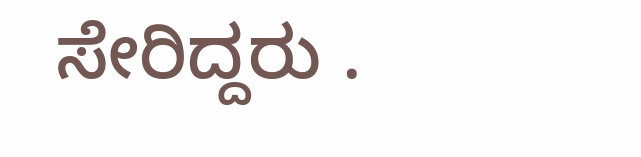ಸೇರಿದ್ದರು .